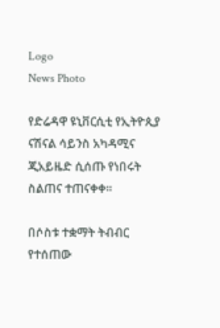Logo
News Photo

የድሬዳዋ ዩኒቨርሲቲ የኢትዮጲያ ናሽናል ሳይንስ አካዳሚና ጂአይዜድ ሲሰጡ የነበሩት ስልጠና ተጠናቀቀ፡፡

በሶስቱ ተቋማት ትብብር የተሰጠው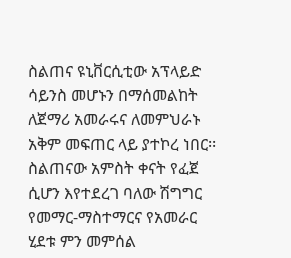ስልጠና ዩኒቨርሲቲው አፕላይድ ሳይንስ መሆኑን በማሰመልከት ለጀማሪ አመራሩና ለመምህራኑ አቅም መፍጠር ላይ ያተኮረ ነበር፡፡ ስልጠናው አምስት ቀናት የፈጀ ሲሆን እየተደረገ ባለው ሽግግር የመማር-ማስተማርና የአመራር ሂደቱ ምን መምሰል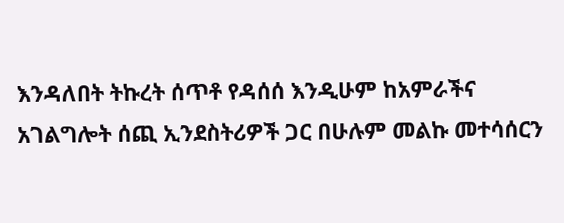እንዳለበት ትኩረት ሰጥቶ የዳሰሰ እንዲሁም ከአምራችና አገልግሎት ሰጪ ኢንደስትሪዎች ጋር በሁሉም መልኩ መተሳሰርን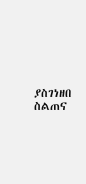ያስገነዘበ ስልጠና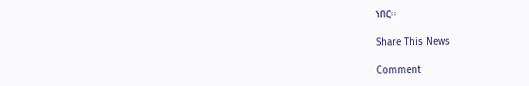ነበር፡፡

Share This News

Comment